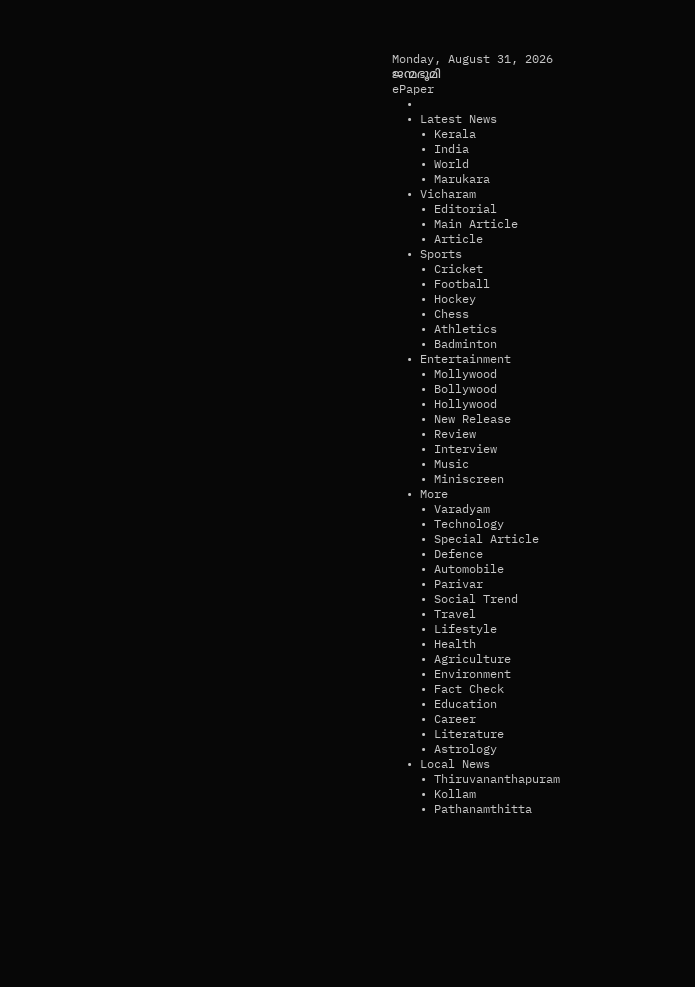Monday, August 31, 2026
ജന്മഭൂമി
ePaper
  •
  • Latest News
    • Kerala
    • India
    • World
    • Marukara
  • Vicharam
    • Editorial
    • Main Article
    • Article
  • Sports
    • Cricket
    • Football
    • Hockey
    • Chess
    • Athletics
    • Badminton
  • Entertainment
    • Mollywood
    • Bollywood
    • Hollywood
    • New Release
    • Review
    • Interview
    • Music
    • Miniscreen
  • More
    • Varadyam
    • Technology
    • Special Article
    • Defence
    • Automobile
    • Parivar
    • Social Trend
    • Travel
    • Lifestyle
    • Health
    • Agriculture
    • Environment
    • Fact Check
    • Education
    • Career
    • Literature
    • Astrology
  • Local News
    • Thiruvananthapuram
    • Kollam
    • Pathanamthitta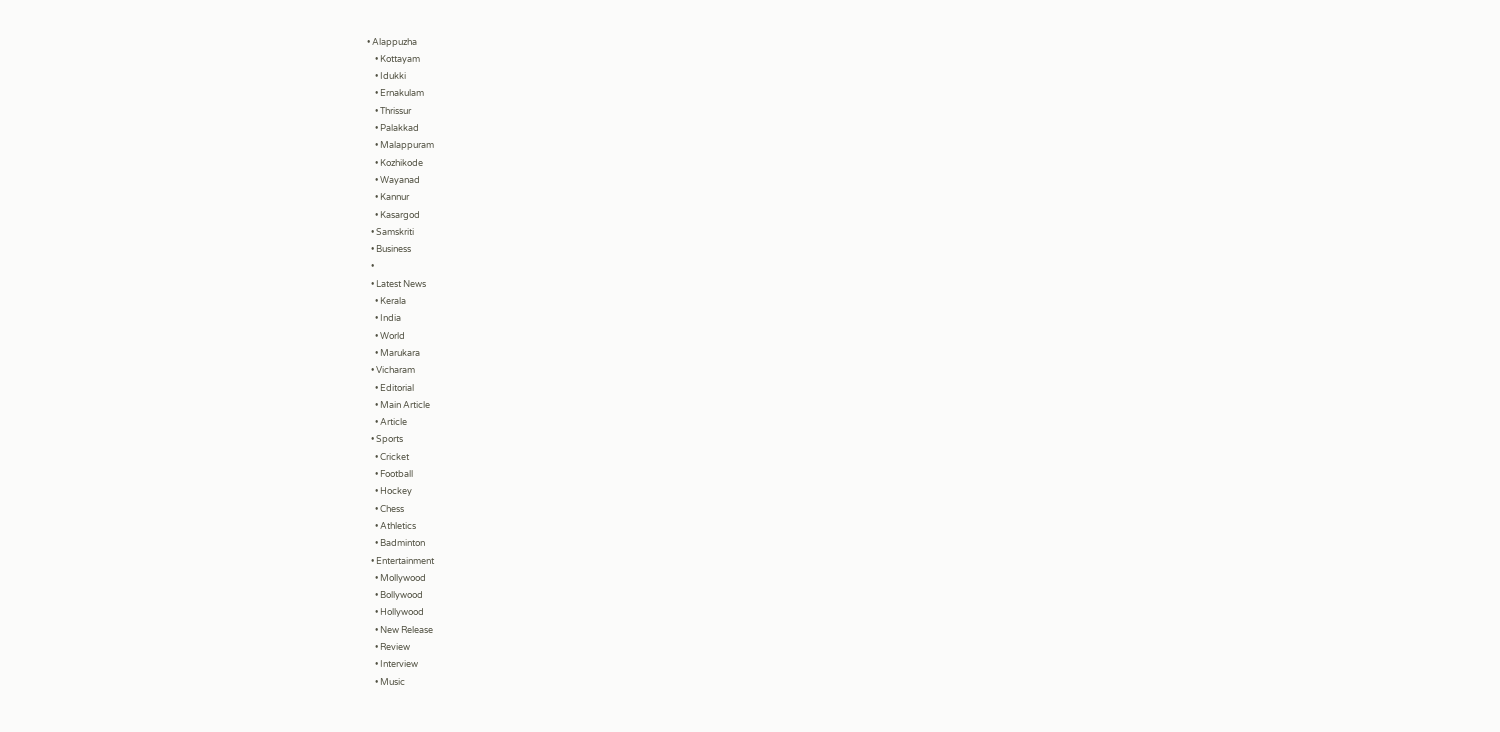• Alappuzha
    • Kottayam
    • Idukki
    • Ernakulam
    • Thrissur
    • Palakkad
    • Malappuram
    • Kozhikode
    • Wayanad
    • Kannur
    • Kasargod
  • Samskriti
  • Business
  •
  • Latest News
    • Kerala
    • India
    • World
    • Marukara
  • Vicharam
    • Editorial
    • Main Article
    • Article
  • Sports
    • Cricket
    • Football
    • Hockey
    • Chess
    • Athletics
    • Badminton
  • Entertainment
    • Mollywood
    • Bollywood
    • Hollywood
    • New Release
    • Review
    • Interview
    • Music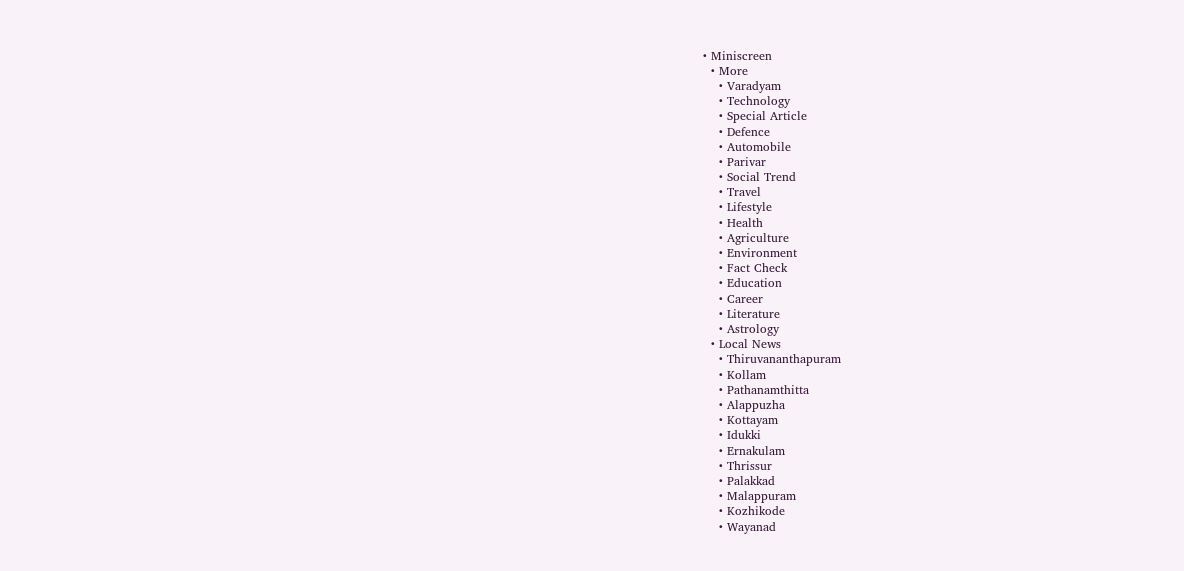• Miniscreen
  • More
    • Varadyam
    • Technology
    • Special Article
    • Defence
    • Automobile
    • Parivar
    • Social Trend
    • Travel
    • Lifestyle
    • Health
    • Agriculture
    • Environment
    • Fact Check
    • Education
    • Career
    • Literature
    • Astrology
  • Local News
    • Thiruvananthapuram
    • Kollam
    • Pathanamthitta
    • Alappuzha
    • Kottayam
    • Idukki
    • Ernakulam
    • Thrissur
    • Palakkad
    • Malappuram
    • Kozhikode
    • Wayanad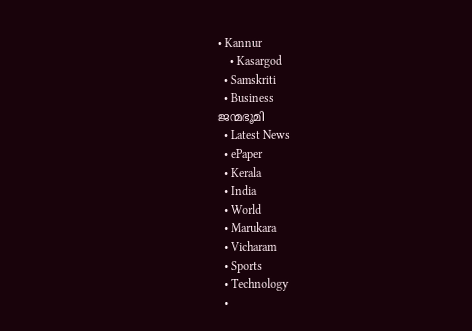• Kannur
    • Kasargod
  • Samskriti
  • Business
ജന്മഭൂമി
  • Latest News
  • ePaper
  • Kerala
  • India
  • World
  • Marukara
  • Vicharam
  • Sports
  • Technology
  •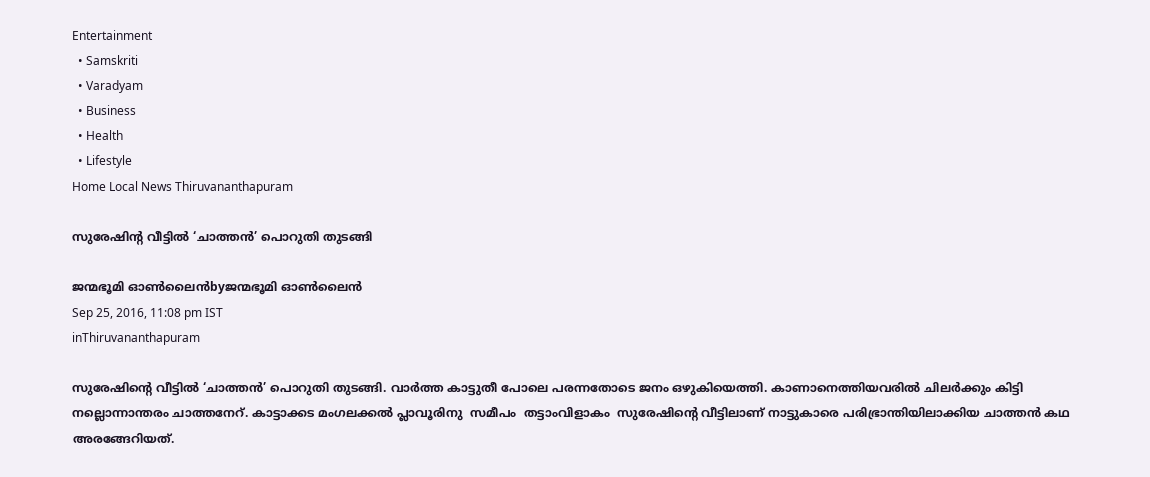Entertainment
  • Samskriti
  • Varadyam
  • Business
  • Health
  • Lifestyle
Home Local News Thiruvananthapuram

സുരേഷിന്റ വീട്ടില്‍ ‘ചാത്തന്‍’ പൊറുതി തുടങ്ങി

ജന്മഭൂമി ഓണ്‍ലൈന്‍byജന്മഭൂമി ഓണ്‍ലൈന്‍
Sep 25, 2016, 11:08 pm IST
inThiruvananthapuram

സുരേഷിന്റെ വീട്ടില്‍ ‘ചാത്തന്‍’ പൊറുതി തുടങ്ങി. വാര്‍ത്ത കാട്ടുതീ പോലെ പരന്നതോടെ ജനം ഒഴുകിയെത്തി. കാണാനെത്തിയവരില്‍ ചിലര്‍ക്കും കിട്ടി നല്ലൊന്നാന്തരം ചാത്തനേറ്. കാട്ടാക്കട മംഗലക്കല്‍ പ്ലാവൂരിനു  സമീപം  തട്ടാംവിളാകം  സുരേഷിന്റെ വീട്ടിലാണ് നാട്ടുകാരെ പരിഭ്രാന്തിയിലാക്കിയ ചാത്തന്‍ കഥ അരങ്ങേറിയത്.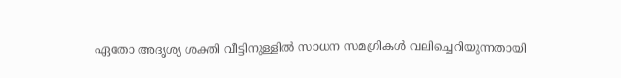ഏതോ അദൃശ്യ ശക്തി വീട്ടിനുള്ളില്‍ സാധന സമഗ്രികള്‍ വലിച്ചെറിയുന്നതായി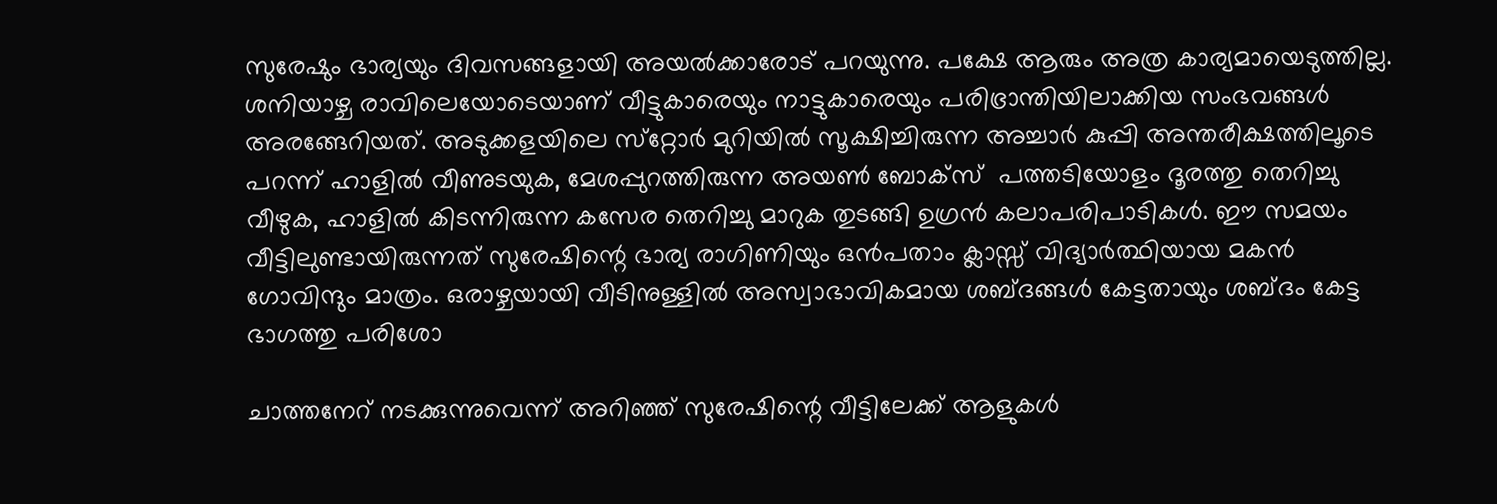സുരേഷും ഭാര്യയും ദിവസങ്ങളായി അയല്‍ക്കാരോട് പറയുന്നു. പക്ഷേ ആരും അത്ര കാര്യമായെടുത്തില്ല. ശനിയാഴ്ച രാവിലെയോടെയാണ് വീട്ടുകാരെയും നാട്ടുകാരെയും പരിഭ്രാന്തിയിലാക്കിയ സംഭവങ്ങള്‍ അരങ്ങേറിയത്. അടുക്കളയിലെ സ്‌റ്റോര്‍ മുറിയില്‍ സൂക്ഷിച്ചിരുന്ന അച്ചാര്‍ കുപ്പി അന്തരീക്ഷത്തിലൂടെ പറന്ന് ഹാളില്‍ വീണുടയുക, മേശപ്പുറത്തിരുന്ന അയണ്‍ ബോക്‌സ്  പത്തടിയോളം ദൂരത്തു തെറിച്ചു വീഴുക, ഹാളില്‍ കിടന്നിരുന്ന കസേര തെറിച്ചു മാറുക തുടങ്ങി ഉഗ്രന്‍ കലാപരിപാടികള്‍. ഈ സമയം വീട്ടിലുണ്ടായിരുന്നത് സുരേഷിന്റെ ഭാര്യ രാഗിണിയും ഒന്‍പതാം ക്ലാസ്സ് വിദ്യാര്‍ത്ഥിയായ മകന്‍ ഗോവിന്ദും മാത്രം. ഒരാഴ്ചയായി വീടിനുള്ളില്‍ അസ്വാഭാവികമായ ശബ്ദങ്ങള്‍ കേട്ടതായും ശബ്ദം കേട്ട ഭാഗത്തു പരിശോ

ചാത്തനേറ് നടക്കുന്നുവെന്ന് അറിഞ്ഞ് സുരേഷിന്റെ വീട്ടിലേക്ക് ആളുകള്‍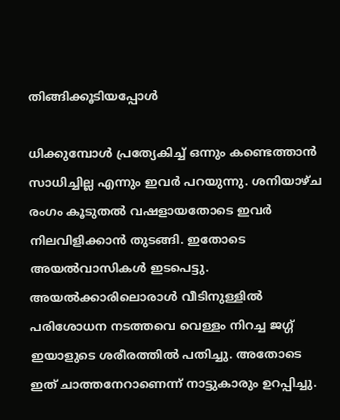തിങ്ങിക്കൂടിയപ്പോള്‍

ധിക്കുമ്പോള്‍ പ്രത്യേകിച്ച് ഒന്നും കണ്ടെത്താന്‍ സാധിച്ചില്ല എന്നും ഇവര്‍ പറയുന്നു. ശനിയാഴ്ച രംഗം കൂടുതല്‍ വഷളായതോടെ ഇവര്‍ നിലവിളിക്കാന്‍ തുടങ്ങി. ഇതോടെ  അയല്‍വാസികള്‍ ഇടപെട്ടു. അയല്‍ക്കാരിലൊരാള്‍ വീടിനുള്ളില്‍ പരിശോധന നടത്തവെ വെള്ളം നിറച്ച ജഗ്ഗ് ഇയാളുടെ ശരീരത്തില്‍ പതിച്ചു. അതോടെ ഇത് ചാത്തനേറാണെന്ന് നാട്ടുകാരും ഉറപ്പിച്ചു.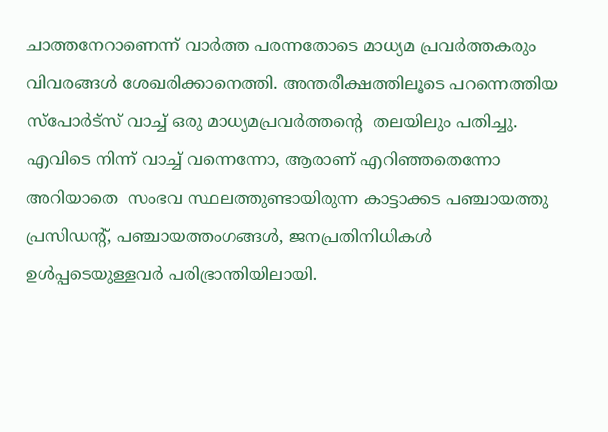ചാത്തനേറാണെന്ന് വാര്‍ത്ത പരന്നതോടെ മാധ്യമ പ്രവര്‍ത്തകരും വിവരങ്ങള്‍ ശേഖരിക്കാനെത്തി. അന്തരീക്ഷത്തിലൂടെ പറന്നെത്തിയ സ്‌പോര്‍ട്‌സ് വാച്ച് ഒരു മാധ്യമപ്രവര്‍ത്തന്റെ  തലയിലും പതിച്ചു. എവിടെ നിന്ന് വാച്ച് വന്നെന്നോ, ആരാണ് എറിഞ്ഞതെന്നോ അറിയാതെ  സംഭവ സ്ഥലത്തുണ്ടായിരുന്ന കാട്ടാക്കട പഞ്ചായത്തു പ്രസിഡന്റ്, പഞ്ചായത്തംഗങ്ങള്‍, ജനപ്രതിനിധികള്‍ ഉള്‍പ്പടെയുള്ളവര്‍ പരിഭ്രാന്തിയിലായി.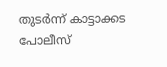തുടര്‍ന്ന് കാട്ടാക്കട പോലീസ്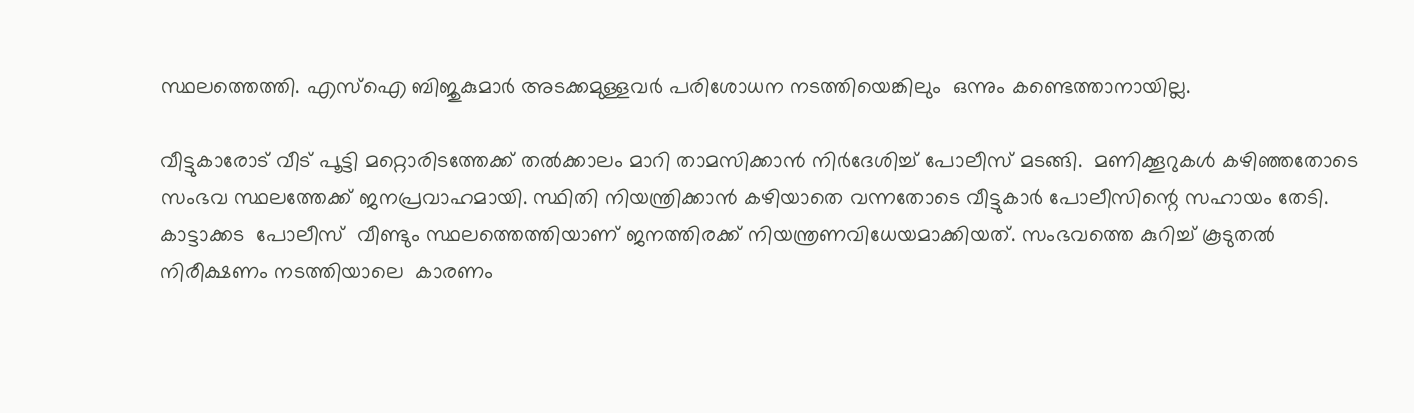സ്ഥലത്തെത്തി. എസ്‌ഐ ബിജുകുമാര്‍ അടക്കമുള്ളവര്‍ പരിശോധന നടത്തിയെങ്കിലും  ഒന്നും കണ്ടെത്താനായില്ല.

വീട്ടുകാരോട് വീട് പൂട്ടി മറ്റൊരിടത്തേക്ക് തല്‍ക്കാലം മാറി താമസിക്കാന്‍ നിര്‍ദേശിച്ച് പോലീസ് മടങ്ങി.  മണിക്കൂറുകള്‍ കഴിഞ്ഞതോടെ സംഭവ സ്ഥലത്തേക്ക് ജനപ്രവാഹമായി. സ്ഥിതി നിയന്ത്രിക്കാന്‍ കഴിയാതെ വന്നതോടെ വീട്ടുകാര്‍ പോലീസിന്റെ സഹായം തേടി. കാട്ടാക്കട  പോലീസ്  വീണ്ടും സ്ഥലത്തെത്തിയാണ് ജനത്തിരക്ക് നിയന്ത്രണവിധേയമാക്കിയത്. സംഭവത്തെ കുറിച്ച് കൂടുതല്‍ നിരീക്ഷണം നടത്തിയാലെ  കാരണം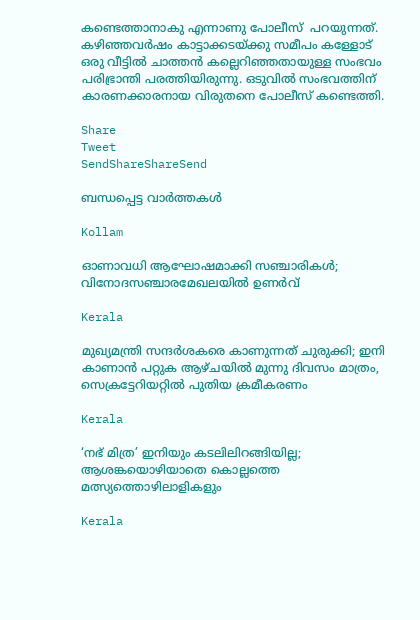കണ്ടെത്താനാകു എന്നാണു പോലീസ്  പറയുന്നത്. കഴിഞ്ഞവര്‍ഷം കാട്ടാക്കടയ്‌ക്കു സമീപം കള്ളോട് ഒരു വീട്ടില്‍ ചാത്തന്‍ കല്ലെറിഞ്ഞതായുള്ള സംഭവം പരിഭ്രാന്തി പരത്തിയിരുന്നു. ഒടുവില്‍ സംഭവത്തിന് കാരണക്കാരനായ വിരുതനെ പോലീസ് കണ്ടെത്തി.

Share
Tweet
SendShareShareSend

ബന്ധപ്പെട്ട വാര്‍ത്തകള്‍

Kollam

ഓണാവധി ആഘോഷമാക്കി സഞ്ചാരികള്‍; വിനോദസഞ്ചാരമേഖലയില്‍ ഉണര്‍വ്

Kerala

മുഖ്യമന്ത്രി സന്ദർശകരെ കാണുന്നത് ചുരുക്കി; ഇനി കാണാൻ പറ്റുക ആഴ്ചയിൽ മുന്നു ദിവസം മാത്രം, സെക്രട്ടേറിയറ്റിൽ പുതിയ ക്രമീകരണം

Kerala

‘നഭ് മിത്ര’ ഇനിയും കടലിലിറങ്ങിയില്ല; ആശങ്കയൊഴിയാതെ കൊല്ലത്തെ മത്സ്യത്തൊഴിലാളികളും

Kerala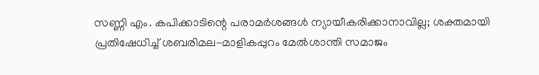സണ്ണി എം. കപിക്കാടിന്റെ പരാമർശങ്ങൾ ന്യായീകരിക്കാനാവില്ല; ശക്തമായി പ്രതിഷേധിച്ച് ശബരിമല-മാളികപ്പുറം മേൽശാന്തി സമാജം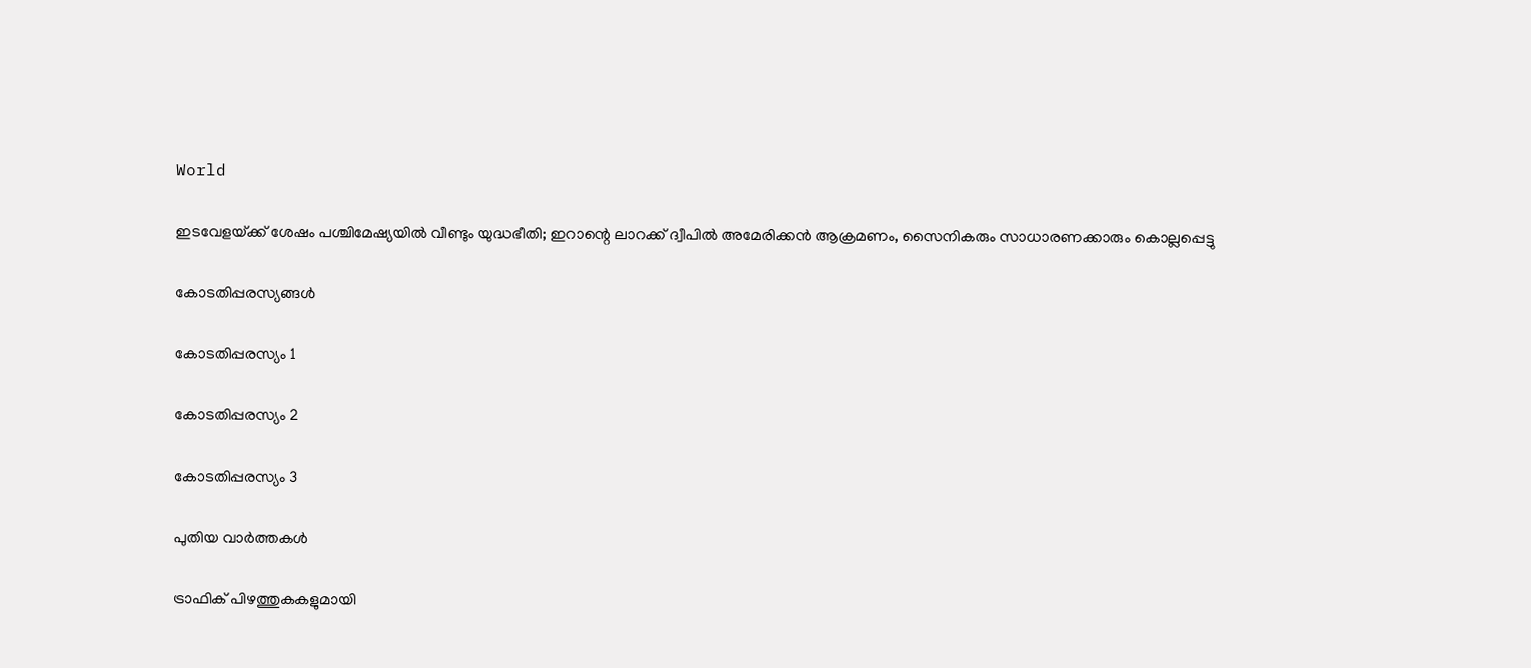World

ഇടവേളയ്‌ക്ക് ശേഷം പശ്ചിമേഷ്യയിൽ വീണ്ടും യുദ്ധഭീതി; ഇറാന്റെ ലാറക്ക് ദ്വീപിൽ അമേരിക്കൻ ആക്രമണം, സൈനികരും സാധാരണക്കാരും കൊല്ലപ്പെട്ടു

കോടതിപ്പരസ്യങ്ങള്‍

കോടതിപ്പരസ്യം 1

കോടതിപ്പരസ്യം 2

കോടതിപ്പരസ്യം 3

പുതിയ വാര്‍ത്തകള്‍

ട്രാഫിക് പിഴത്തുകകളുമായി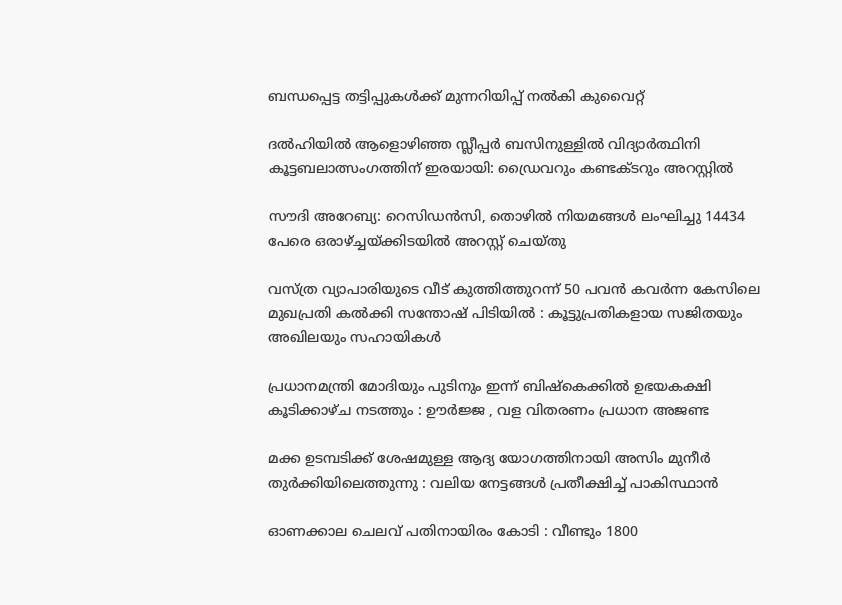ബന്ധപ്പെട്ട തട്ടിപ്പുകൾക്ക് മുന്നറിയിപ്പ് നൽകി കുവൈറ്റ്

ദൽഹിയിൽ ആളൊഴിഞ്ഞ സ്ലീപ്പർ ബസിനുള്ളിൽ വിദ്യാർത്ഥിനി കൂട്ടബലാത്സംഗത്തിന് ഇരയായി: ഡ്രൈവറും കണ്ടക്ടറും അറസ്റ്റിൽ

സൗദി അറേബ്യ: റെസിഡൻസി, തൊഴിൽ നിയമങ്ങൾ ലംഘിച്ചു 14434 പേരെ ഒരാഴ്‌ച്ചയ്‌ക്കിടയിൽ അറസ്റ്റ് ചെയ്തു

വസ്ത്ര വ്യാപാരിയുടെ വീട് കുത്തിത്തുറന്ന് 50 പവന്‍ കവര്‍ന്ന കേസിലെ മുഖപ്രതി കല്‍ക്കി സന്തോഷ് പിടിയിൽ : കൂട്ടുപ്രതികളായ സജിതയും അഖിലയും സഹായികൾ

പ്രധാനമന്ത്രി മോദിയും പുടിനും ഇന്ന് ബിഷ്കെക്കിൽ ഉഭയകക്ഷി കൂടിക്കാഴ്ച നടത്തും : ഊർജ്ജ , വള വിതരണം പ്രധാന അജണ്ട

മക്ക ഉടമ്പടിക്ക് ശേഷമുള്ള ആദ്യ യോഗത്തിനായി അസിം മുനീർ തുർക്കിയിലെത്തുന്നു : വലിയ നേട്ടങ്ങൾ പ്രതീക്ഷിച്ച് പാകിസ്ഥാൻ

ഓണക്കാല ചെലവ് പതിനായിരം കോടി : വീണ്ടും 1800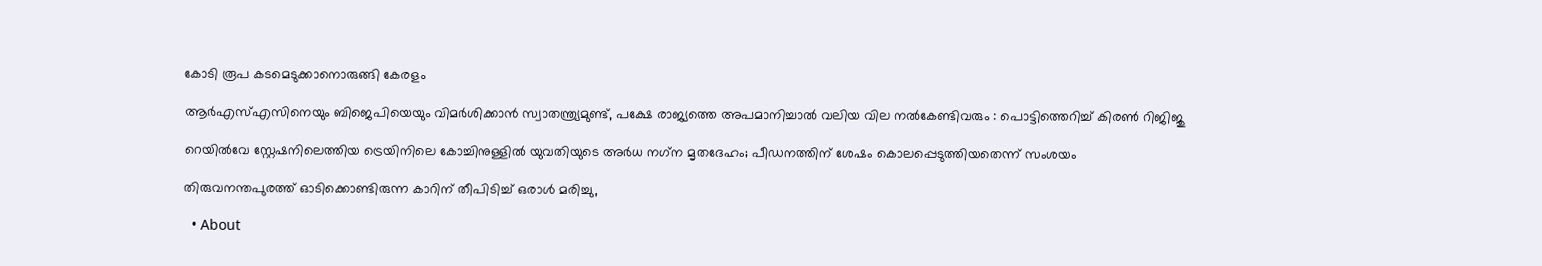കോടി രൂപ കടമെടുക്കാനൊരുങ്ങി കേരളം

ആർ‌എസ്‌എസിനെയും ബിജെപിയെയും വിമർശിക്കാൻ സ്വാതന്ത്ര്യമുണ്ട്, പക്ഷേ രാജ്യത്തെ അപമാനിച്ചാൽ വലിയ വില നൽകേണ്ടിവരും : പൊട്ടിത്തെറിച്ച് കിരൺ റിജിജു

റെയിൽവേ സ്റ്റേഷനിലെത്തിയ ട്രെയിനിലെ കോച്ചിനുള്ളില്‍ യുവതിയുടെ അര്‍ധ നഗ്‌ന മൃതദേഹം; പീഡനത്തിന് ശേഷം കൊലപ്പെടുത്തിയതെന്ന് സംശയം

തിരുവനന്തപുരത്ത് ഓടിക്കൊണ്ടിരുന്ന കാറിന് തീപിടിച്ച് ഒരാൾ മരിച്ചു,

  • About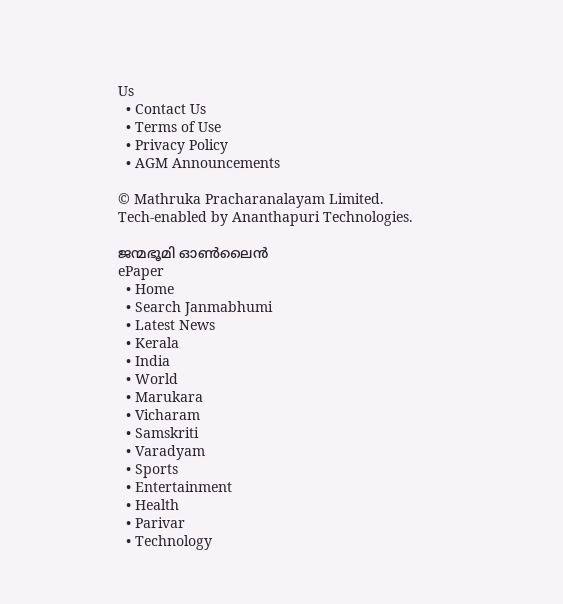Us
  • Contact Us
  • Terms of Use
  • Privacy Policy
  • AGM Announcements

© Mathruka Pracharanalayam Limited.
Tech-enabled by Ananthapuri Technologies.

ജന്മഭൂമി ഓണ്‍ലൈന്‍
ePaper
  • Home
  • Search Janmabhumi
  • Latest News
  • Kerala
  • India
  • World
  • Marukara
  • Vicharam
  • Samskriti
  • Varadyam
  • Sports
  • Entertainment
  • Health
  • Parivar
  • Technology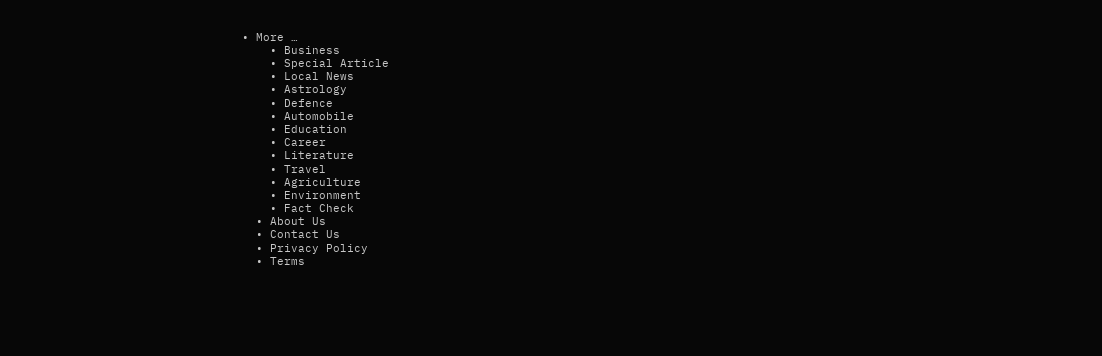• More …
    • Business
    • Special Article
    • Local News
    • Astrology
    • Defence
    • Automobile
    • Education
    • Career
    • Literature
    • Travel
    • Agriculture
    • Environment
    • Fact Check
  • About Us
  • Contact Us
  • Privacy Policy
  • Terms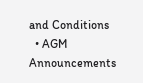and Conditions
  • AGM Announcements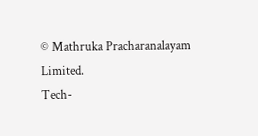© Mathruka Pracharanalayam Limited.
Tech-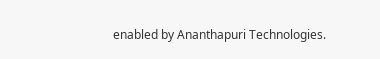enabled by Ananthapuri Technologies.